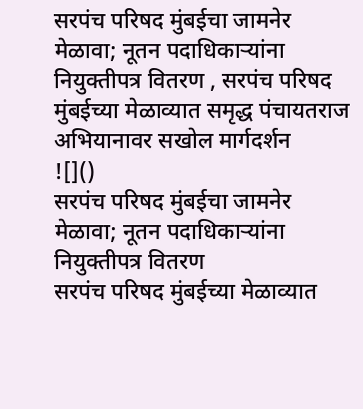सरपंच परिषद मुंबईचा जामनेर मेळावा; नूतन पदाधिकाऱ्यांना नियुक्तीपत्र वितरण , सरपंच परिषद मुंबईच्या मेळाव्यात समृद्ध पंचायतराज अभियानावर सखोल मार्गदर्शन
![]()
सरपंच परिषद मुंबईचा जामनेर मेळावा; नूतन पदाधिकाऱ्यांना नियुक्तीपत्र वितरण
सरपंच परिषद मुंबईच्या मेळाव्यात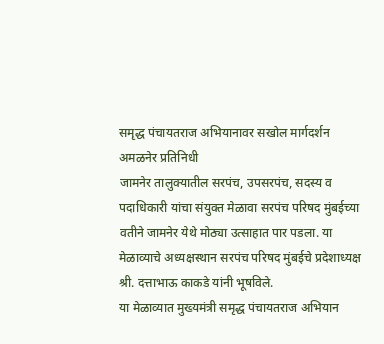समृद्ध पंचायतराज अभियानावर सखोल मार्गदर्शन
अमळनेर प्रतिनिधी
जामनेर तालुक्यातील सरपंच, उपसरपंच, सदस्य व पदाधिकारी यांचा संयुक्त मेळावा सरपंच परिषद मुंबईच्या वतीने जामनेर येथे मोठ्या उत्साहात पार पडला. या मेळाव्याचे अध्यक्षस्थान सरपंच परिषद मुंबईचे प्रदेशाध्यक्ष श्री. दत्ताभाऊ काकडे यांनी भूषविले.
या मेळाव्यात मुख्यमंत्री समृद्ध पंचायतराज अभियान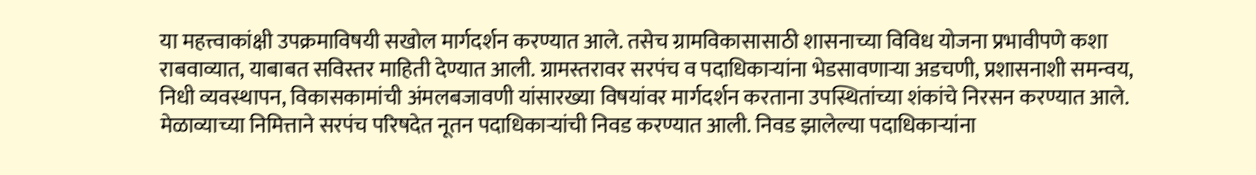या महत्त्वाकांक्षी उपक्रमाविषयी सखोल मार्गदर्शन करण्यात आले. तसेच ग्रामविकासासाठी शासनाच्या विविध योजना प्रभावीपणे कशा राबवाव्यात, याबाबत सविस्तर माहिती देण्यात आली. ग्रामस्तरावर सरपंच व पदाधिकाऱ्यांना भेडसावणाऱ्या अडचणी, प्रशासनाशी समन्वय, निधी व्यवस्थापन, विकासकामांची अंमलबजावणी यांसारख्या विषयांवर मार्गदर्शन करताना उपस्थितांच्या शंकांचे निरसन करण्यात आले.
मेळाव्याच्या निमित्ताने सरपंच परिषदेत नूतन पदाधिकाऱ्यांची निवड करण्यात आली. निवड झालेल्या पदाधिकाऱ्यांना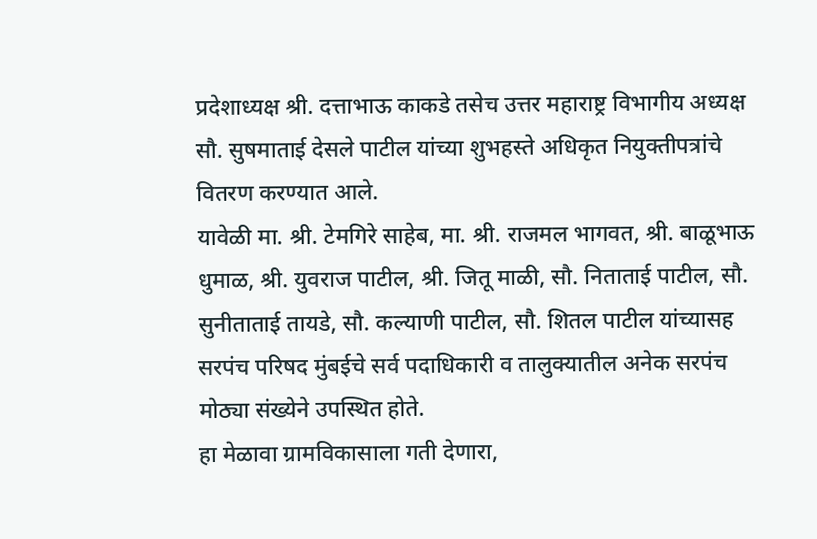प्रदेशाध्यक्ष श्री. दत्ताभाऊ काकडे तसेच उत्तर महाराष्ट्र विभागीय अध्यक्ष सौ. सुषमाताई देसले पाटील यांच्या शुभहस्ते अधिकृत नियुक्तीपत्रांचे वितरण करण्यात आले.
यावेळी मा. श्री. टेमगिरे साहेब, मा. श्री. राजमल भागवत, श्री. बाळूभाऊ धुमाळ, श्री. युवराज पाटील, श्री. जितू माळी, सौ. निताताई पाटील, सौ. सुनीताताई तायडे, सौ. कल्याणी पाटील, सौ. शितल पाटील यांच्यासह सरपंच परिषद मुंबईचे सर्व पदाधिकारी व तालुक्यातील अनेक सरपंच मोठ्या संख्येने उपस्थित होते.
हा मेळावा ग्रामविकासाला गती देणारा,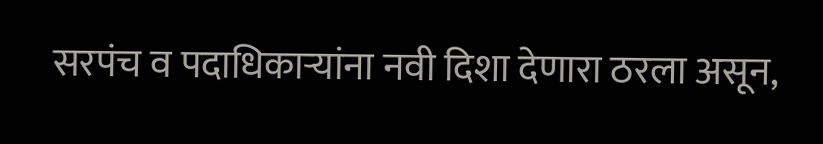सरपंच व पदाधिकाऱ्यांना नवी दिशा देणारा ठरला असून,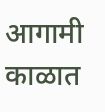आगामी काळात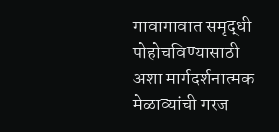गावागावात समृद्धी पोहोचविण्यासाठी अशा मार्गदर्शनात्मक मेळाव्यांची गरज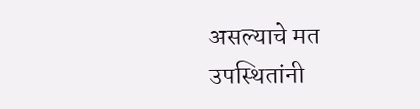असल्याचे मत उपस्थितांनी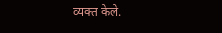व्यक्त केले.